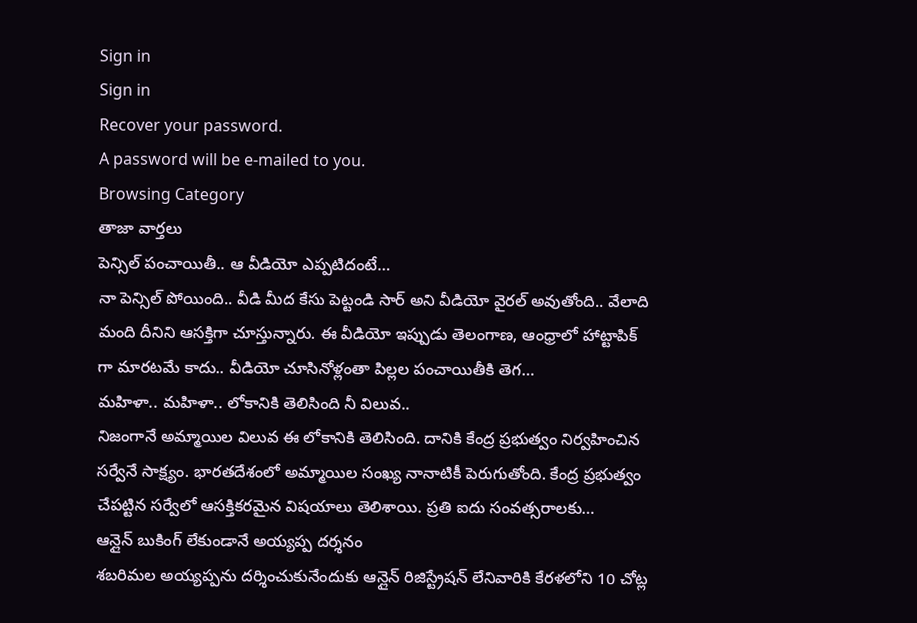Sign in
Sign in
Recover your password.
A password will be e-mailed to you.
Browsing Category
తాజా వార్తలు
పెన్సిల్ పంచాయితీ.. ఆ వీడియో ఎప్పటిదంటే…
నా పెన్సిల్ పోయింది.. వీడి మీద కేసు పెట్టండి సార్ అని వీడియో వైరల్ అవుతోంది.. వేలాది మంది దీనిని ఆసక్తిగా చూస్తున్నారు. ఈ వీడియో ఇప్పుడు తెలంగాణ, ఆంధ్రాలో హాట్టాపిక్ గా మారటమే కాదు.. వీడియో చూసినోళ్లంతా పిల్లల పంచాయితీకి తెగ…
మహిళా.. మహిళా.. లోకానికి తెలిసింది నీ విలువ..
నిజంగానే అమ్మాయిల విలువ ఈ లోకానికి తెలిసింది. దానికి కేంద్ర ప్రభుత్వం నిర్వహించిన సర్వేనే సాక్ష్యం. భారతదేశంలో అమ్మాయిల సంఖ్య నానాటికీ పెరుగుతోంది. కేంద్ర ప్రభుత్వం చేపట్టిన సర్వేలో ఆసక్తికరమైన విషయాలు తెలిశాయి. ప్రతి ఐదు సంవత్సరాలకు…
ఆన్లైన్ బుకింగ్ లేకుండానే అయ్యప్ప దర్శనం
శబరిమల అయ్యప్పను దర్శించుకునేందుకు ఆన్లైన్ రిజిస్ట్రేషన్ లేనివారికి కేరళలోని 10 చోట్ల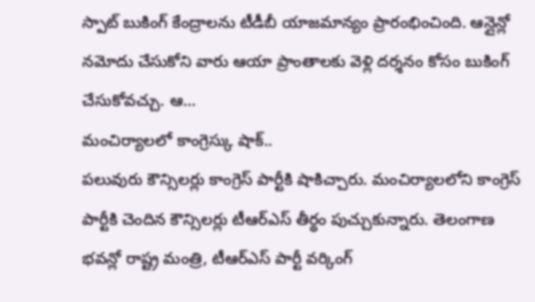స్పాట్ బుకింగ్ కేంద్రాలను టీడీబీ యాజమాన్యం ప్రారంభించింది. ఆన్లైన్లో నమోదు చేసుకోని వారు ఆయా ప్రాంతాలకు వెళ్లి దర్శనం కోసం బుకింగ్ చేసుకోవచ్చు. ఆ…
మంచిర్యాలలో కాంగ్రెస్కు షాక్..
పలువురు కౌన్సిలర్లు కాంగ్రెస్ పార్టీకి షాకిచ్చారు. మంచిర్యాలలోని కాంగ్రెస్ పార్టీకి చెందిన కౌన్సిలర్లు టీఆర్ఎస్ తీర్థం పుచ్చుకున్నారు. తెలంగాణ భవన్లో రాష్ట్ర మంత్రి, టీఆర్ఎస్ పార్టీ వర్కింగ్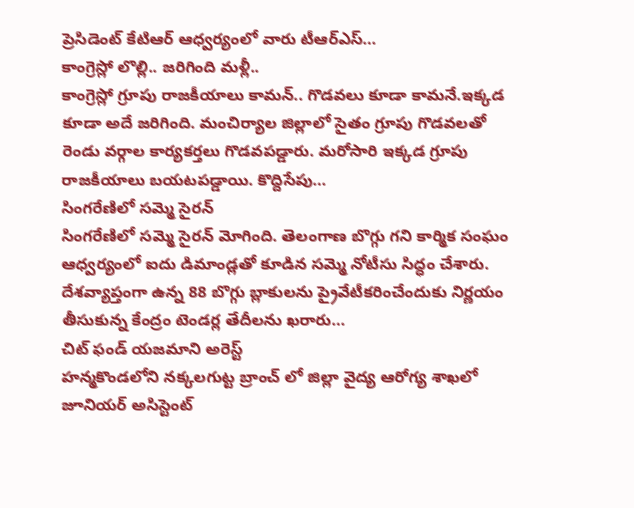ప్రెసిడెంట్ కేటిఆర్ ఆధ్వర్యంలో వారు టీఆర్ఎస్…
కాంగ్రెస్లో లొల్లి.. జరిగింది మళ్లీ..
కాంగ్రెస్లో గ్రూపు రాజకీయాలు కామన్.. గొడవలు కూడా కామనే.ఇక్కడ కూడా అదే జరిగింది. మంచిర్యాల జిల్లాలో సైతం గ్రూపు గొడవలతో రెండు వర్గాల కార్యకర్తలు గొడవపడ్డారు. మరోసారి ఇక్కడ గ్రూపు రాజకీయాలు బయటపడ్డాయి. కొద్దిసేపు…
సింగరేణిలో సమ్మె సైరన్
సింగరేణిలో సమ్మె సైరన్ మోగింది. తెలంగాణ బొగ్గు గని కార్మిక సంఘం ఆధ్వర్యంలో ఐదు డిమాండ్లతో కూడిన సమ్మె నోటీసు సిద్ధం చేశారు. దేశవ్యాప్తంగా ఉన్న 88 బొగ్గు బ్లాకులను ప్రైవేటీకరించేందుకు నిర్ణయం తీసుకున్న కేంద్రం టెండర్ల తేదీలను ఖరారు…
చిట్ ఫండ్ యజమాని అరెస్ట్
హన్మకొండలోని నక్కలగుట్ట బ్రాంచ్ లో జిల్లా వైద్య ఆరోగ్య శాఖలో జూనియర్ అసిస్టెంట్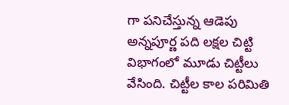గా పనిచేస్తున్న ఆడెపు అన్నపూర్ణ పది లక్షల చిట్టి విభాగంలో మూడు చిట్టీలు వేసింది. చిట్టీల కాల పరిమితి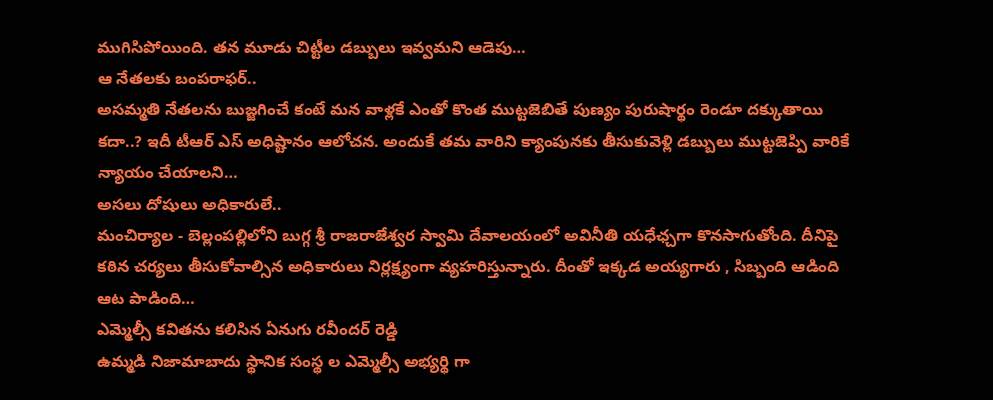ముగిసిపోయింది. తన మూడు చిట్టీల డబ్బులు ఇవ్వమని ఆడెపు…
ఆ నేతలకు బంపరాఫర్..
అసమ్మతి నేతలను బుజ్జగించే కంటే మన వాళ్లకే ఎంతో కొంత ముట్టజెబితే పుణ్యం పురుషార్థం రెండూ దక్కుతాయి కదా..? ఇదీ టీఆర్ ఎస్ అధిష్టానం ఆలోచన. అందుకే తమ వారిని క్యాంపునకు తీసుకువెళ్లి డబ్బులు ముట్టజెప్పి వారికే న్యాయం చేయాలని…
అసలు దోషులు అధికారులే..
మంచిర్యాల - బెల్లంపల్లిలోని బుగ్గ శ్రీ రాజరాజేశ్వర స్వామి దేవాలయంలో అవినీతి యధేఛ్చగా కొనసాగుతోంది. దీనిపై కఠిన చర్యలు తీసుకోవాల్సిన అధికారులు నిర్లక్ష్యంగా వ్యహరిస్తున్నారు. దీంతో ఇక్కడ అయ్యగారు , సిబ్బంది ఆడింది ఆట పాడింది…
ఎమ్మెల్సీ కవితను కలిసిన ఏనుగు రవీందర్ రెడ్డి
ఉమ్మడి నిజామాబాదు స్థానిక సంస్థ ల ఎమ్మెల్సీ అభ్యర్థి గా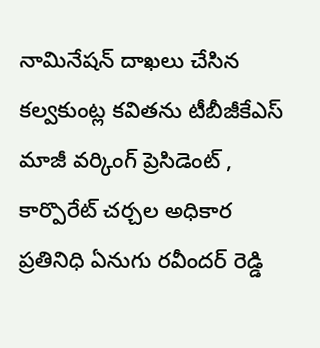నామినేషన్ దాఖలు చేసిన కల్వకుంట్ల కవితను టీబీజీకేఎస్ మాజీ వర్కింగ్ ప్రెసిడెంట్ , కార్పొరేట్ చర్చల అధికార ప్రతినిధి ఏనుగు రవీందర్ రెడ్డి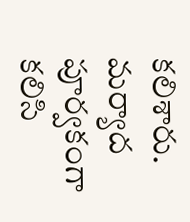కలిశారు. మర్యాద పూర్వకంగా కలిసి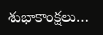శుభాకాంక్షలు…